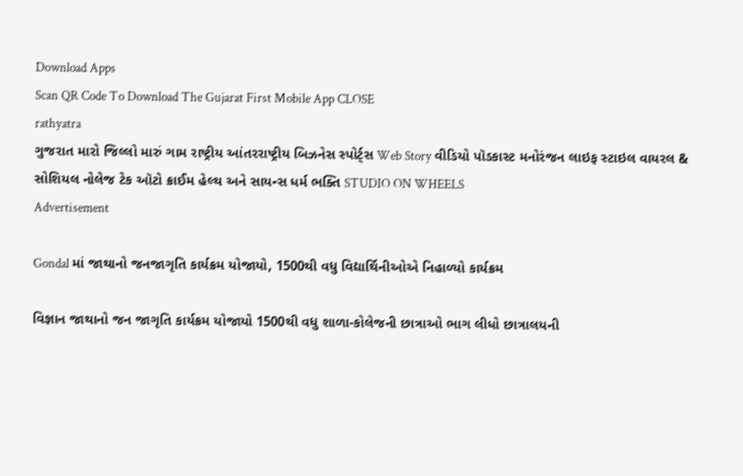Download Apps
Scan QR Code To Download The Gujarat First Mobile App CLOSE
rathyatra
ગુજરાત મારો જિલ્લો મારું ગામ રાષ્ટ્રીય આંતરરાષ્ટ્રીય બિઝનેસ સ્પોર્ટ્સ Web Story વીડિયો પૉડકાસ્ટ મનોરંજન લાઇફ સ્ટાઇલ વાયરલ & સોશિયલ નોલેજ ટેક ઑટો ક્રાઈમ હેલ્થ અને સાયન્સ ધર્મ ભક્તિ STUDIO ON WHEELS
Advertisement

Gondal માં જાથાનો જનજાગૃતિ કાર્યક્રમ યોજાયો, 1500થી વધુ વિદ્યાર્થિનીઓએ નિહાળ્યો કાર્યક્રમ

વિજ્ઞાન જાથાનો જન જાગૃતિ કાર્યક્રમ યોજાયો 1500થી વધુ શાળા-કોલેજની છાત્રાઓ ભાગ લીધો છાત્રાલયની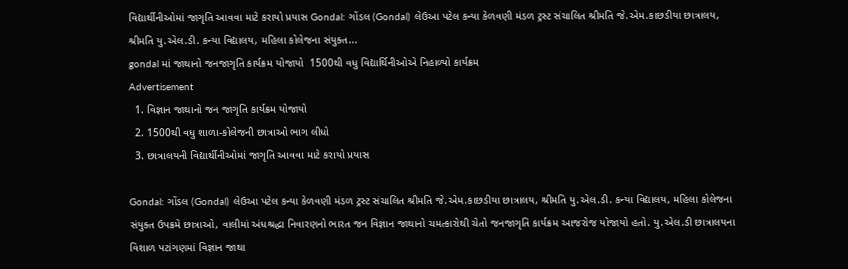વિદ્યાર્થીનીઓમાં જાગૃતિ આવવા માટે કરાયો પ્રયાસ Gondal: ગોંડલ (Gondal) લેઉઆ પટેલ કન્યા કેળવણી મંડળ ટ્રસ્ટ સંચાલિત શ્રીમતિ જે.એમ.કાછડીયા છાત્રાલય, શ્રીમતિ યુ.એલ.ડી. કન્યા વિદ્યાલય, મહિલા કોલેજના સંયુક્ત...
gondal માં જાથાનો જનજાગૃતિ કાર્યક્રમ યોજાયો  1500થી વધુ વિદ્યાર્થિનીઓએ નિહાળ્યો કાર્યક્રમ
Advertisement
  1. વિજ્ઞાન જાથાનો જન જાગૃતિ કાર્યક્રમ યોજાયો
  2. 1500થી વધુ શાળા-કોલેજની છાત્રાઓ ભાગ લીધો
  3. છાત્રાલયની વિદ્યાર્થીનીઓમાં જાગૃતિ આવવા માટે કરાયો પ્રયાસ

Gondal: ગોંડલ (Gondal) લેઉઆ પટેલ કન્યા કેળવણી મંડળ ટ્રસ્ટ સંચાલિત શ્રીમતિ જે.એમ.કાછડીયા છાત્રાલય, શ્રીમતિ યુ.એલ.ડી. કન્યા વિદ્યાલય, મહિલા કોલેજના સંયુક્ત ઉપક્રમે છાત્રાઓ, વાલીમાં અંધશ્રદ્ધા નિવારણનો ભારત જન વિજ્ઞાન જાથાનો ચમત્કારોથી ચેતો જનજાગૃતિ કાર્યક્રમ આજરોજ યોજાયો હતો. યુ.એલ.ડી છાત્રાલયના વિશાળ પટાંગણમાં વિજ્ઞાન જાથા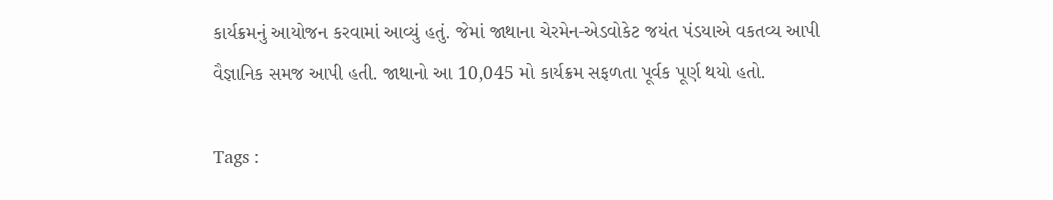કાર્યક્રમનું આયોજન કરવામાં આવ્યું હતું. જેમાં જાથાના ચેરમેન-એડવોકેટ જયંત પંડયાએ વકતવ્ય આપી વૈજ્ઞાનિક સમજ આપી હતી. જાથાનો આ 10,045 મો કાર્યક્રમ સફળતા પૂર્વક પૂર્ણ થયો હતો.

Tags :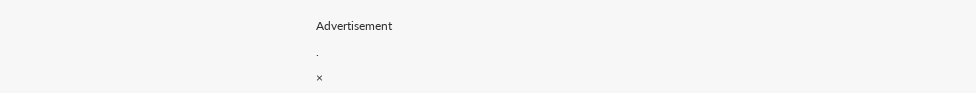Advertisement

.

×